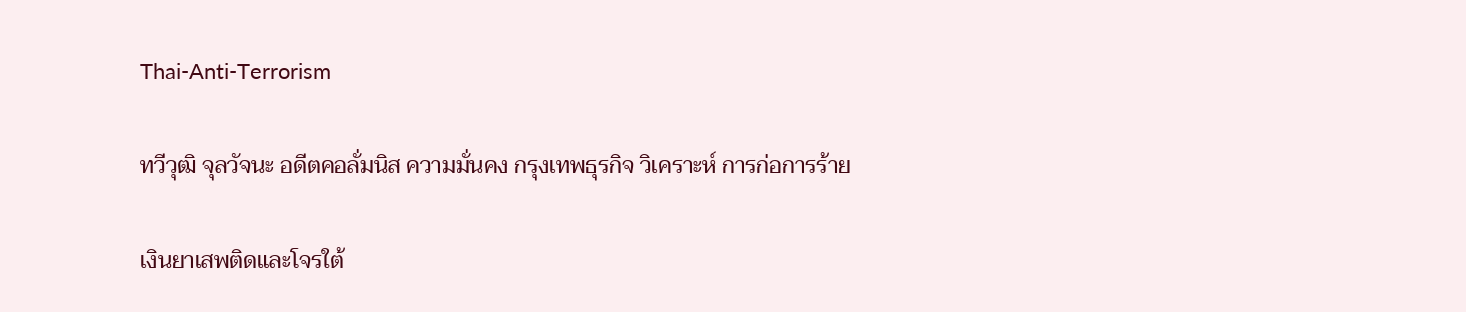Thai-Anti-Terrorism

ทวีวุฒิ จุลวัจนะ อดีตคอลั่มนิส ความมั่นคง กรุงเทพธุรกิจ วิเคราะห์ การก่อการร้าย

เงินยาเสพติดและโจรใต้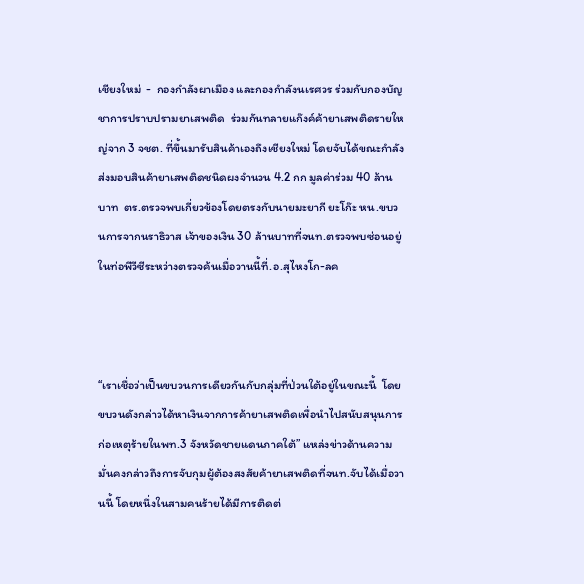เชียงใหม่  -  กองกำลังผาเมือง และกองกำลังนเรศวร ร่วมกับกองบัญชาการปราบปรามยาเสพติด  ร่วมกันทลายแก๊งค์ค้ายาเสพติดรายใหญ่จาก 3 จชต. ที่ขึ้นมารับสินค้าเองถึงเชียงใหม่ โดยจับได้ขณะกำลังส่งมอบสินค้ายาเสพติดชนิดผงจำนวน 4.2 กก มูลค่าร่วม 40 ล้านบาท  ตร.ตรวจพบเกี่ยวข้องโดยตรงกับนายมะยากี ยะโก๊ะ หน.ขบวนการจากนราธิวาส เจ้าของเงิน 30 ล้านบาทที่จนท.ตรวจพบซ่อนอยู่ในท่อพีวีซีระหว่างตรวจค้นเมื่อวานนี้ที่.อ.สุไหงโก-ลค



“เราเชื่อว่าเป็นขบวนการเดียวกันกับกลุ่มที่ป่วนใต้อยู่ในขณะนี้  โดยขบวนดังกล่าวได้หาเงินจากการค้ายาเสพติดเพื่อนำไปสนับสนุนการก่อเหตุร้ายในพท.3 จังหวัดชายแดนภาคใต้” แหล่งข่าวด้านความมั่นคงกล่าวถึงการจับกุมผู้ต้องสงสัยค้ายาเสพติดที่จนท.จับได้เมื่อวานนี้ โดยหนึ่งในสามคนร้ายได้มีการติดต่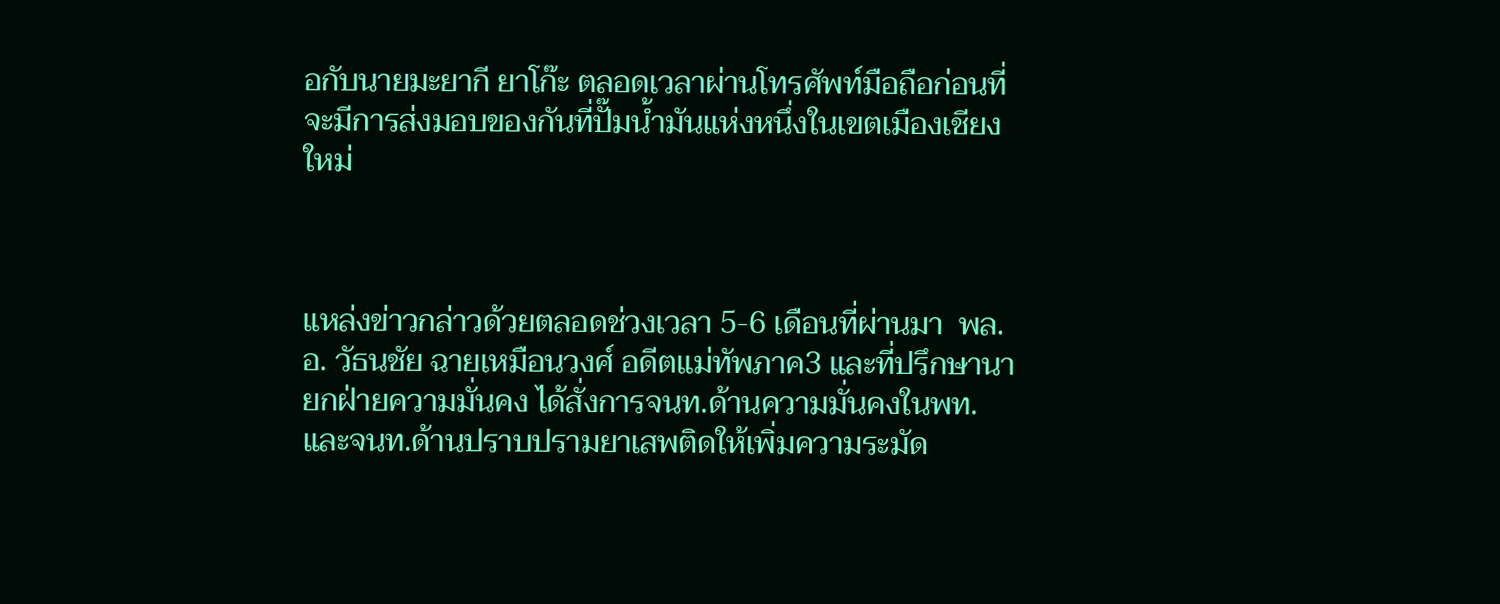อกับนายมะยากี ยาโก๊ะ ตลอดเวลาผ่านโทรศัพท์มือถือก่อนที่จะมีการส่งมอบของกันที่ปั๊มน้ำมันแห่งหนึ่งในเขตเมืองเชียงใหม่



แหล่งข่าวกล่าวด้วยตลอดช่วงเวลา 5-6 เดือนที่ผ่านมา  พล.อ. วัธนชัย ฉายเหมือนวงศ์ อดีตแม่ทัพภาค3 และที่ปรึกษานายกฝ่ายความมั่นคง ได้สั่งการจนท.ด้านความมั่นคงในพท.และจนท.ด้านปราบปรามยาเสพติดให้เพิ่มความระมัด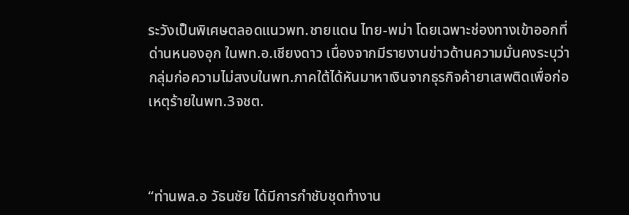ระวังเป็นพิเศษตลอดแนวพท.ชายแดน ไทย-พม่า โดยเฉพาะช่องทางเข้าออกที่ด่านหนองอุก ในพท.อ.เชียงดาว เนื่องจากมีรายงานข่าวด้านความมั่นคงระบุว่ากลุ่มก่อความไม่สงบในพท.ภาคใต้ได้หันมาหาเงินจากธุรกิจค้ายาเสพติดเพื่อก่อเหตุร้ายในพท.3จชต.



“ท่านพล.อ วัธนชัย ได้มีการกำชับชุดทำงาน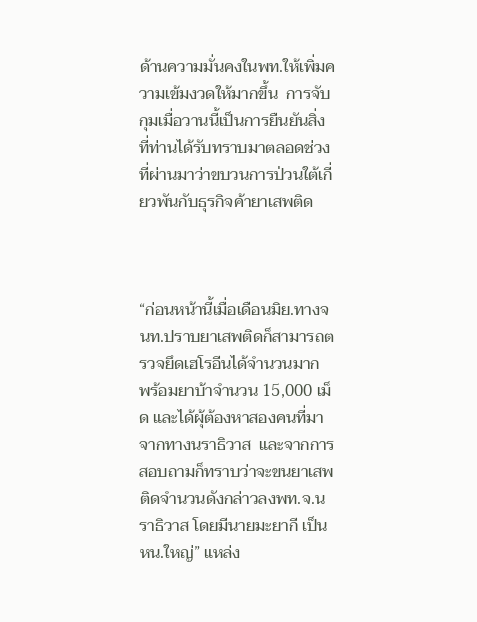ด้านความมั่นคงในพท.ให้เพิ่มความเข้มงวดให้มากขึ้น  การจับกุมเมื่อวานนี้เป็นการยืนยันสิ่งที่ท่านได้รับทราบมาตลอดช่วงที่ผ่านมาว่าขบวนการป่วนใต้เกี่ยวพันกับธุรกิจค้ายาเสพติด



“ก่อนหน้านี้เมื่อเดือนมิย.ทางจนท.ปราบยาเสพติดก็สามารถตรวจยึดเฮโรอีนได้จำนวนมาก พร้อมยาบ้าจำนวน 15,000 เม็ด และได้ผุ้ต้องหาสองคนที่มาจากทางนราธิวาส  และจากการสอบถามก็ทราบว่าจะขนยาเสพติดจำนวนดังกล่าวลงพท.จ.นราธิวาส โดยมีนายมะยากี เป็นหน.ใหญ่” แหล่ง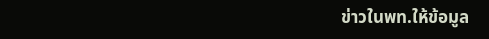ข่าวในพท.ให้ข้อมูล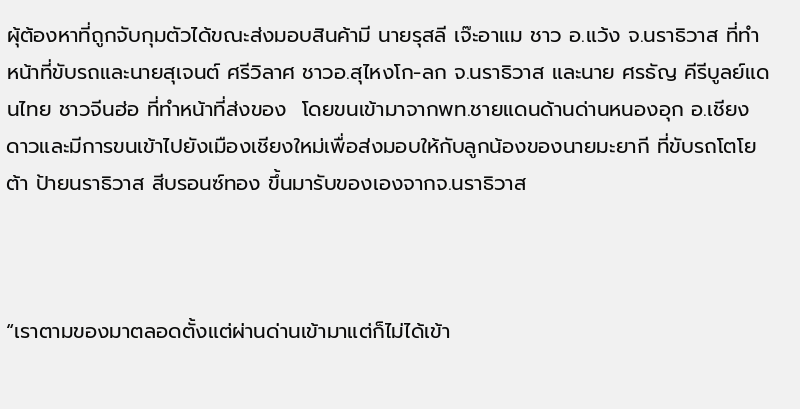ผุ้ต้องหาที่ถูกจับกุมตัวได้ขณะส่งมอบสินค้ามี นายรุสลี เจ๊ะอาแม ชาว อ.แว้ง จ.นราธิวาส ที่ทำหน้าที่ขับรถและนายสุเจนต์ ศรีวิลาศ ชาวอ.สุไหงโก-ลก จ.นราธิวาส และนาย ศรธัญ คีรีบูลย์แดนไทย ชาวจีนฮ่อ ที่ทำหน้าที่ส่งของ  โดยขนเข้ามาจากพท.ชายแดนด้านด่านหนองอุก อ.เชียงดาวและมีการขนเข้าไปยังเมืองเชียงใหม่เพื่อส่งมอบให้กับลูกน้องของนายมะยากี ที่ขับรถโตโยต้า ป้ายนราธิวาส สีบรอนซ์ทอง ขึ้นมารับของเองจากจ.นราธิวาส



“เราตามของมาตลอดตั้งแต่ผ่านด่านเข้ามาแต่ก็ไม่ได้เข้า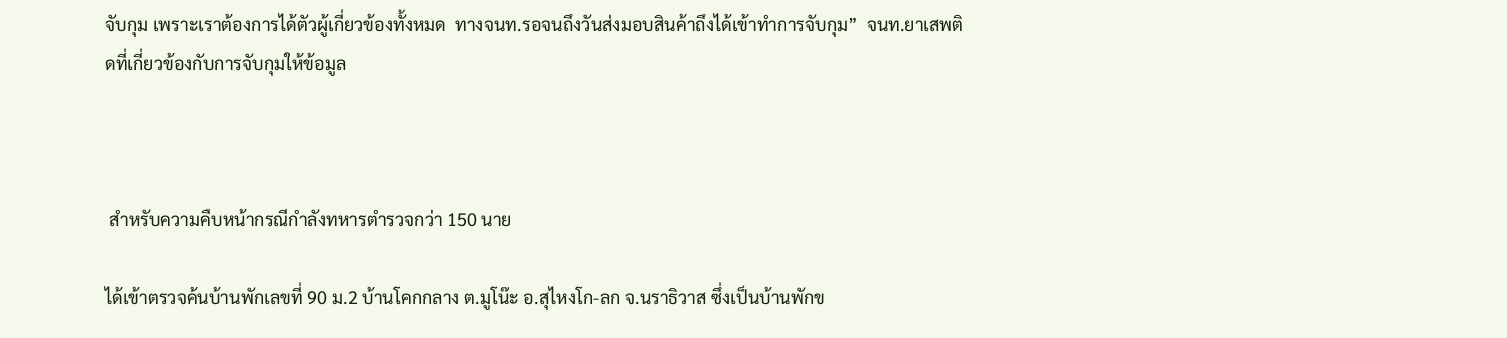จับกุม เพราะเราต้องการได้ตัวผู้เกี่ยวข้องทั้งหมด  ทางจนท.รอจนถึงวันส่งมอบสินค้าถึงได้เข้าทำการจับกุม”  จนท.ยาเสพติดที่เกี่ยวข้องกับการจับกุมให้ข้อมูล



 สำหรับความคืบหน้ากรณีกำลังทหารตำรวจกว่า 150 นาย

ได้เข้าตรวจค้นบ้านพักเลขที่ 90 ม.2 บ้านโคกกลาง ต.มูโน๊ะ อ.สุไหงโก-ลก จ.นราธิวาส ซึ่งเป็นบ้านพักข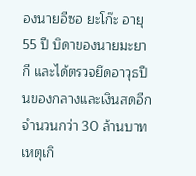องนายอีซอ ยะโก๊ะ อายุ 55 ปี บิดาของนายมะยากี และได้ตรวจยึดอาวุธปืนของกลางและเงินสดอีก จำนวนกว่า 30 ล้านบาท เหตุเกิ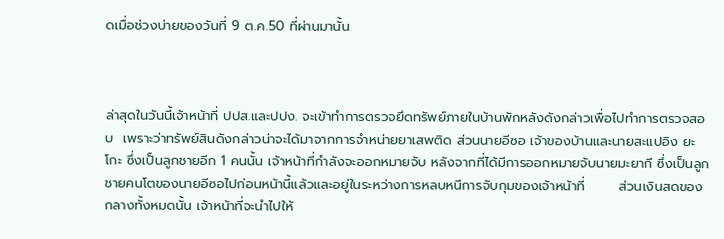ดเมื่อช่วงบ่ายของวันที่ 9 ต.ค.50 ที่ผ่านมานั้น



ล่าสุดในวันนี้เจ้าหน้าที่ ปปส.และปปง. จะเข้าทำการตรวจยึดทรัพย์ภายในบ้านพักหลังดังกล่าวเพื่อไปทำการตรวจสอบ  เพราะว่าทรัพย์สินดังกล่าวน่าจะได้มาจากการจำหน่ายยาเสพติด ส่วนนายอีซอ เจ้าของบ้านและนายสะแปอิง ยะโกะ ซึ่งเป็นลูกชายอีก 1 คนนั้น เจ้าหน้าที่กำลังจะออกหมายจับ หลังจากที่ได้มีการออกหมายจับนายมะยากี ซึ่งเป็นลูกชายคนโตของนายอีซอไปก่อนหน้านี้แล้วและอยู่ในระหว่างการหลบหนีการจับกุมของเจ้าหน้าที่       ส่วนเงินสดของกลางทั้งหมดนั้น เจ้าหน้าที่จะนำไปให้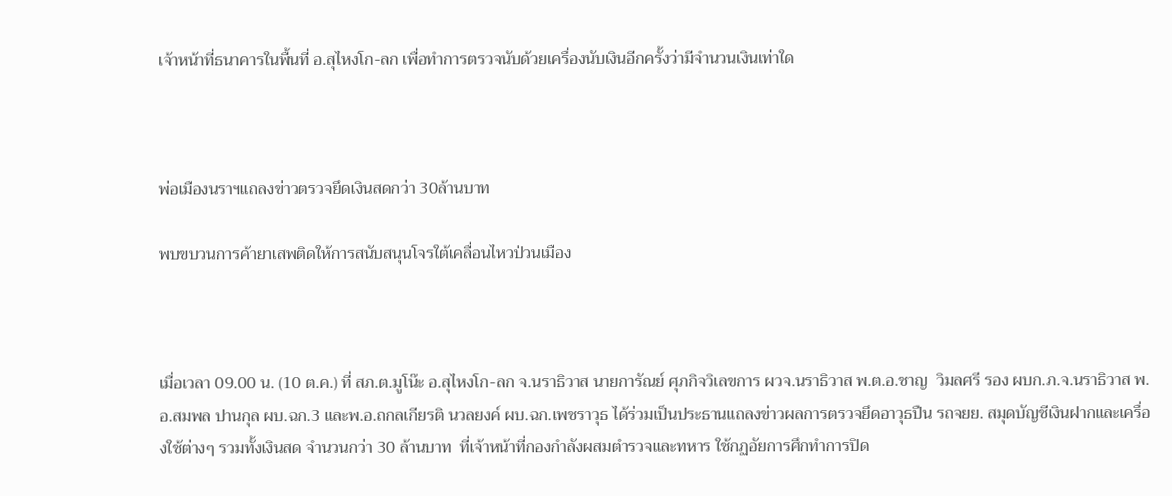เจ้าหน้าที่ธนาคารในพื้นที่ อ.สุไหงโก-ลก เพื่อทำการตรวจนับด้วยเครื่องนับเงินอีกครั้งว่ามีจำนวนเงินเท่าใด



พ่อเมืองนราฯแถลงข่าวตรวจยึดเงินสดกว่า 30ล้านบาท

พบขบวนการค้ายาเสพติดให้การสนับสนุนโจรใต้เคลื่อนไหวป่วนเมือง



เมื่อเวลา 09.00 น. (10 ต.ค.) ที่ สภ.ต.มูโน๊ะ อ.สุไหงโก-ลก จ.นราธิวาส นายการัณย์ ศุภกิจวิเลขการ ผวจ.นราธิวาส พ.ต.อ.ชาญ  วิมลศรี รอง ผบก.ภ.จ.นราธิวาส พ.อ.สมพล ปานกุล ผบ.ฉก.3 และพ.อ.ถกลเกียรติ นวลยงค์ ผบ.ฉก.เพชราวุธ ได้ร่วมเป็นประธานแถลงข่าวผลการตรวจยึดอาวุธปืน รถจยย. สมุดบัญชีเงินฝากและเครื่องใช้ต่างๆ รวมทั้งเงินสด จำนวนกว่า 30 ล้านบาท  ที่เจ้าหน้าที่กองกำลังผสมตำรวจและทหาร ใช้กฏอัยการศึกทำการปิด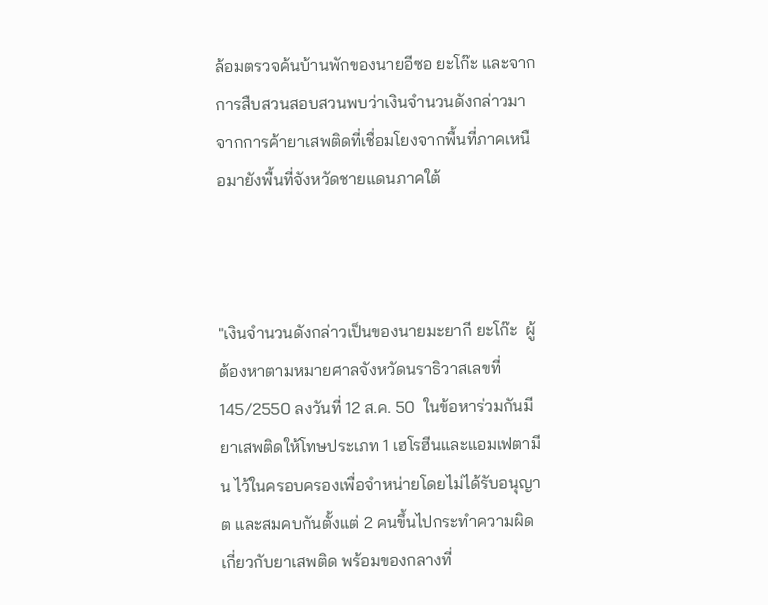ล้อมตรวจค้นบ้านพักของนายอีซอ ยะโก๊ะ และจากการสืบสวนสอบสวนพบว่าเงินจำนวนดังกล่าวมาจากการค้ายาเสพติดที่เชื่อมโยงจากพื้นที่ภาคเหนือมายังพื้นที่จังหวัดชายแดนภาคใต้



"เงินจำนวนดังกล่าวเป็นของนายมะยากี ยะโก๊ะ  ผู้ต้องหาตามหมายศาลจังหวัดนราธิวาสเลขที่ 145/2550 ลงวันที่ 12 ส.ค. 50  ในข้อหาร่วมกันมียาเสพติดให้โทษประเภท 1 เฮโรฮีนและแอมเฟตามีน ไว้ในครอบครองเพื่อจำหน่ายโดยไม่ได้รับอนุญาต และสมคบกันตั้งแต่ 2 คนขึ้นไปกระทำความผิดเกี่ยวกับยาเสพติด พร้อมของกลางที่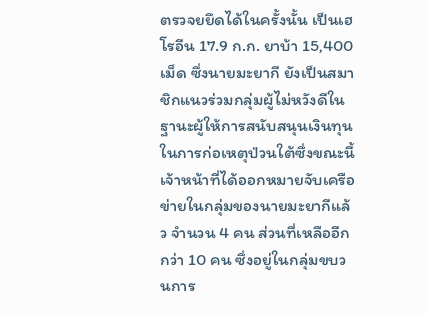ตรวจยยึดได้ในครั้งนั้น เป็นเฮโรอีน 17.9 ก.ก. ยาบ้า 15,400 เม็ด ซึ่งนายมะยากี ยังเป็นสมาชิกแนวร่วมกลุ่มผู้ไม่หวังดีในฐานะผู้ให้การสนับสนุนเงินทุนในการก่อเหตุป่วนใต้ซึ่งขณะนี้เจ้าหน้าที่ได้ออกหมายจับเครือข่ายในกลุ่มของนายมะยากีแล้ว จำนวน 4 คน ส่วนที่เหลืออีกกว่า 10 คน ซึ่งอยู่ในกลุ่มขบวนการ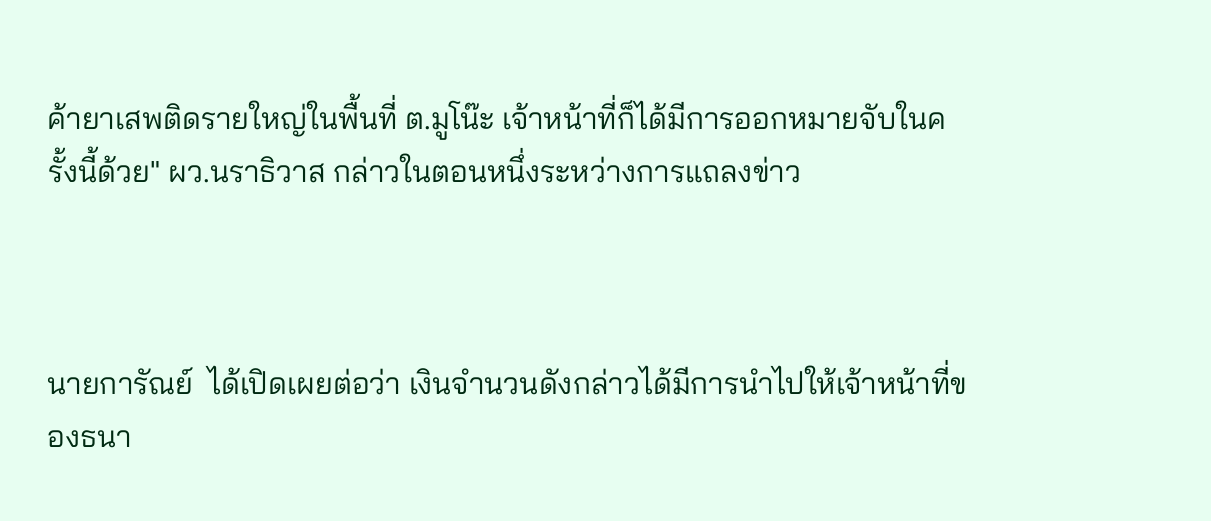ค้ายาเสพติดรายใหญ่ในพื้นที่ ต.มูโน๊ะ เจ้าหน้าที่ก็ได้มีการออกหมายจับในครั้งนี้ด้วย" ผว.นราธิวาส กล่าวในตอนหนึ่งระหว่างการแถลงข่าว



นายการัณย์  ได้เปิดเผยต่อว่า เงินจำนวนดังกล่าวได้มีการนำไปให้เจ้าหน้าที่ของธนา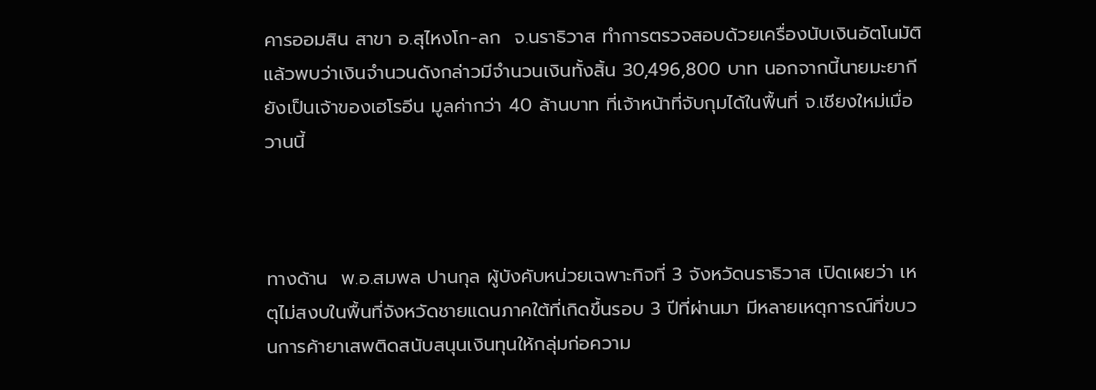คารออมสิน สาขา อ.สุไหงโก-ลก  จ.นราธิวาส ทำการตรวจสอบด้วยเครื่องนับเงินอัตโนมัติแล้วพบว่าเงินจำนวนดังกล่าวมีจำนวนเงินทั้งสิ้น 30,496,800 บาท นอกจากนี้นายมะยากี ยังเป็นเจ้าของเฮโรอีน มูลค่ากว่า 40 ล้านบาท ที่เจ้าหน้าที่จับกุมได้ในพื้นที่ จ.เชียงใหม่เมื่อวานนี้



ทางด้าน  พ.อ.สมพล ปานกุล ผู้บังคับหน่วยเฉพาะกิจที่ 3 จังหวัดนราธิวาส เปิดเผยว่า เหตุไม่สงบในพื้นที่จังหวัดชายแดนภาคใต้ที่เกิดขึ้นรอบ 3 ปีที่ผ่านมา มีหลายเหตุการณ์ที่ขบวนการค้ายาเสพติดสนับสนุนเงินทุนให้กลุ่มก่อความ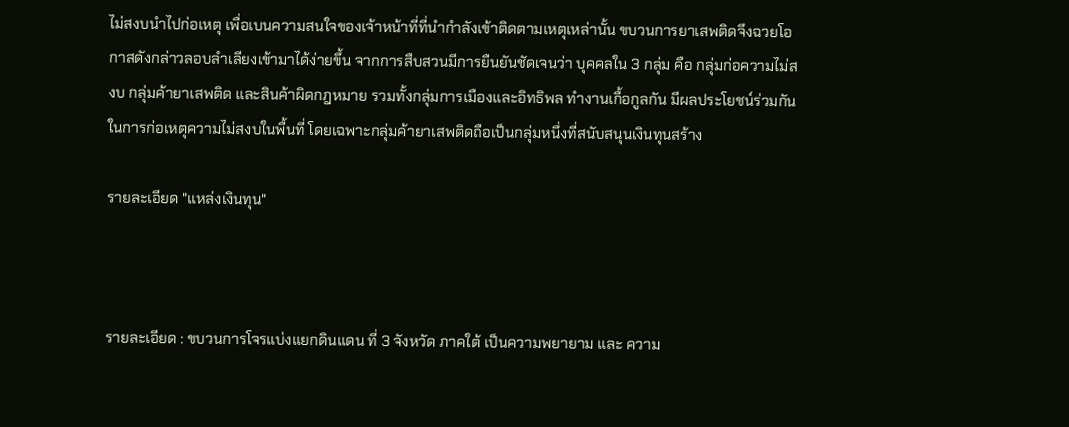ไม่สงบนำไปก่อเหตุ เพื่อเบนความสนใจของเจ้าหน้าที่ที่นำกำลังเข้าติดตามเหตุเหล่านั้น ขบวนการยาเสพติดจึงฉวยโอกาสดังกล่าวลอบลำเลียงเข้ามาได้ง่ายขึ้น จากการสืบสวนมีการยืนยันชัดเจนว่า บุคคลใน 3 กลุ่ม คือ กลุ่มก่อความไม่สงบ กลุ่มค้ายาเสพติด และสินค้าผิดกฎหมาย รวมทั้งกลุ่มการเมืองและอิทธิพล ทำงานเกื้อกูลกัน มีผลประโยชน์ร่วมกันในการก่อเหตุความไม่สงบในพื้นที่ โดยเฉพาะกลุ่มค้ายาเสพติดถือเป็นกลุ่มหนึ่งที่สนับสนุนเงินทุนสร้าง

รายละเอียด "แหล่งเงินทุน"



รายละเอียด : ขบวนการโจรแบ่งแยกดินแดน ที่ 3 จังหวัด ภาคใต้ เป็นความพยายาม และ ความ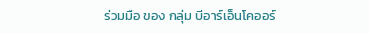ร่วมมือ ของ กลุ่ม บีอาร์เอ็นโคออร์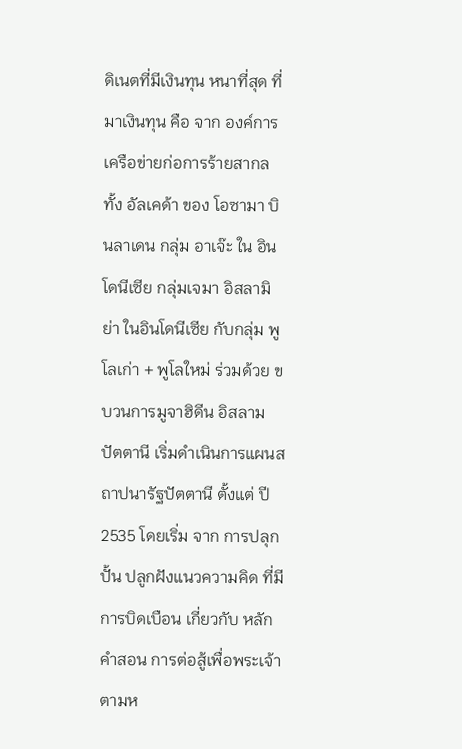ดิเนตที่มีเงินทุน หนาที่สุด ที่มาเงินทุน คือ จาก องค์การเครือข่ายก่อการร้ายสากล ทั้ง อัลเคด้า ของ โอซามา บินลาเดน กลุ่ม อาเจ๊ะ ใน อินโดนีเซีย กลุ่มเจมา อิสลามิย่า ในอินโดนีเซีย กับกลุ่ม พูโลเก่า + พูโลใหม่ ร่วมด้วย ขบวนการมูจาฮิดีน อิสลาม ปัตตานี เริ่มดำเนินการแผนสถาปนารัฐปัตตานี ตั้งแต่ ปี 2535 โดยเริ่ม จาก การปลุกปั้น ปลูกฝังแนวความคิด ที่มีการบิดเบือน เกี่ยวกับ หลักคำสอน การต่อสู้เพื่อพระเจ้าตามห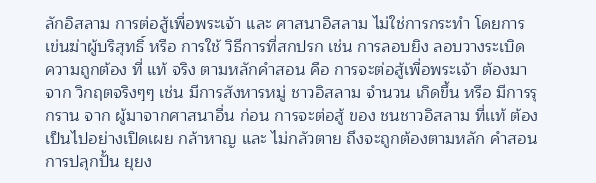ลักอิสลาม การต่อสู้เพื่อพระเจ้า และ ศาสนาอิสลาม ไม่ใช่การกระทำ โดยการ เข่นฆ่าผู้บริสุทธิ์ หรือ การใช้ วิธีการที่สกปรก เช่น การลอบยิง ลอบวางระเบิด ความถูกต้อง ที่ แท้ จริง ตามหลักคำสอน คือ การจะต่อสู้เพื่อพระเจ้า ต้องมาจาก วิกฤตจริงๆๆ เช่น มีการสังหารหมู่ ชาวอิสลาม จำนวน เกิดขึ้น หรือ มีการรุกราน จาก ผู้มาจากศาสนาอื่น ก่อน การจะต่อสู้ ของ ชนชาวอิสลาม ที่เเท้ ต้อง เป็นไปอย่างเปิดเผย กล้าหาญ และ ไม่กลัวตาย ถึงจะถูกต้องตามหลัก คำสอน การปลุกปั้น ยุยง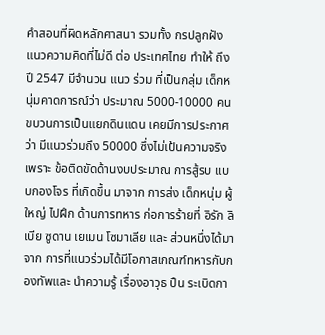คำสอนที่ผิดหลักศาสนา รวมทั้ง กรปลูกฝังแนวความคิดที่ไม่ดี ต่อ ประเทศไทย ทำให้ ถึง ปี 2547 มีจำนวน แนว ร่วม ที่เป็นกลุ่ม เด็กหนุ่มคาดการณ์ว่า ประมาณ 5000-10000 คน ขบวนการเป็นแยกดินแดน เคยมีการประกาศ ว่า มีแนวร่วมถึง 50000 ซึ่งไม่เป้นความจริง เพราะ ข้อติดขัดด้านงบประมาณ การสู้รบ เเบบกองโจร ที่เกิดขึ้น มาจาก การส่ง เด็กหนุ่ม ผู้ใหญ่ ไปฝึก ด้านการทหาร ก่อการร้ายที่ อิรัก ลิเบีย ซูดาน เยเมน โซมาเลีย และ ส่วนหนึ่งได้มาจาก การที่แนวร่วมได้มีโอกาสเกณฑ์ทหารกับกองทัพและ นำความรู้ เรื่องอาวุธ ปืน ระเบิดกา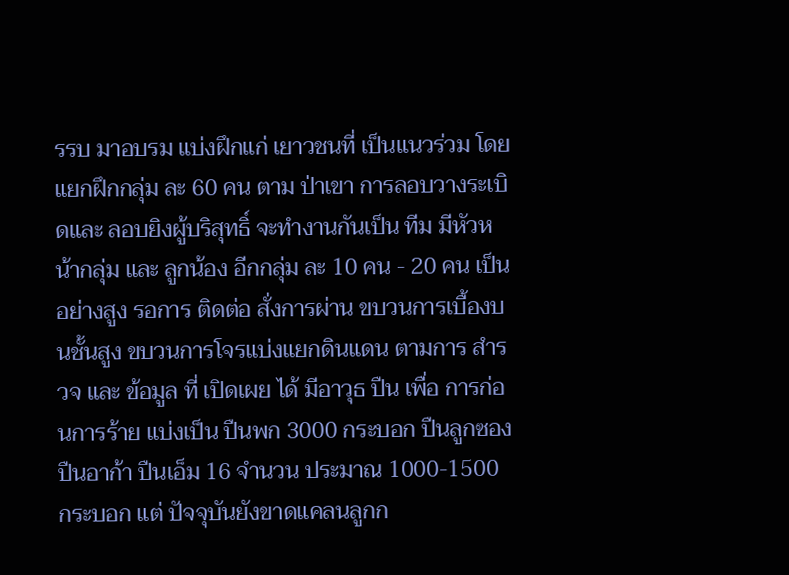รรบ มาอบรม แบ่งฝึกแก่ เยาวชนที่ เป็นแนวร่วม โดย แยกฝึกกลุ่ม ละ 60 คน ตาม ป่าเขา การลอบวางระเบิดและ ลอบยิงผู้บริสุทธิ์ จะทำงานกันเป็น ทีม มีหัวหน้ากลุ่ม และ ลูกน้อง อีกกลุ่ม ละ 10 คน - 20 คน เป็นอย่างสูง รอการ ติดต่อ สั่งการผ่าน ขบวนการเบื้องบนชั้นสูง ขบวนการโจรแบ่งแยกดินแดน ตามการ สำรวจ และ ข้อมูล ที่ เปิดเผย ได้ มีอาวุธ ปืน เพื่อ การก่อนการร้าย แบ่งเป็น ปืนพก 3000 กระบอก ปืนลูกซอง ปืนอาก้า ปืนเอ็ม 16 จำนวน ประมาณ 1000-1500 กระบอก แต่ ปัจจุบันยังขาดแคลนลูกก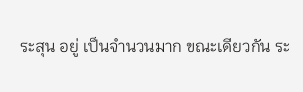ระสุน อยู่ เป็นจำนวนมาก ขณะเดียวกัน ระ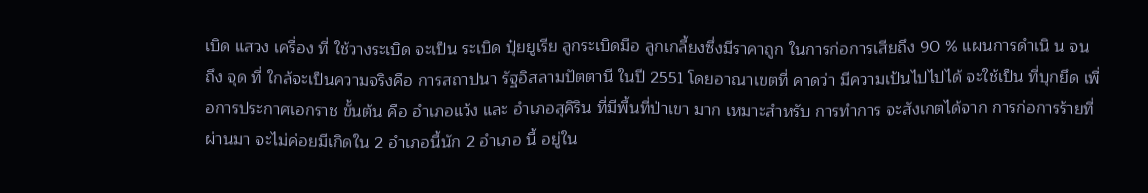เบิด แสวง เครื่อง ที่ ใช้วางระเบิด จะเป็น ระเบิด ปุ๋ยยูเรีย ลูกระเบิดมือ ลูกเกลี้ยงซึ่งมีราคาถูก ในการก่อการเสียถึง 90 % แผนการดำเนิ น จน ถึง จุด ที่ ใกล้จะเป็นความจริงคือ การสถาปนา รัฐอิสลามปัตตานี ในปี 2551 โดยอาณาเขตที่ คาดว่า มีความเป้นไปไปได้ จะใช้เป็น ที่บุกยึด เพื่อการประกาศเอกราช ขั้นต้น คือ อำเภอแว้ง และ อำเภอสุคิริน ที่มีพื้นที่ป่าเขา มาก เหมาะสำหรับ การทำการ จะสังเกตได้จาก การก่อการร้ายที่ ผ่านมา จะไม่ค่อยมีเกิดใน 2 อำเภอนี้นัก 2 อำเภอ นี้ อยู่ใน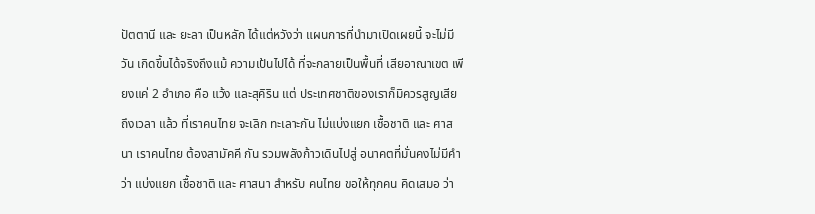ปัตตานี และ ยะลา เป็นหลัก ได้แต่หวังว่า แผนการที่นำมาเปิดเผยนี้ จะไม่มีวัน เกิดขึ้นได้จริงถึงแม้ ความเป้นไปได้ ที่จะกลายเป็นพื้นที่ เสียอาณาเขต เพียงแค่ 2 อำเภอ คือ แว้ง และสุคิริน แต่ ประเทศชาติของเราก็มิควรสูญเสีย ถึงเวลา แล้ว ที่เราคนไทย จะเลิก ทะเลาะกัน ไม่แบ่งแยก เชื้อชาติ และ ศาสนา เราคนไทย ต้องสามัคคี กัน รวมพลังก้าวเดินไปสู่ อนาคตที่มั่นคงไม่มีคำว่า แบ่งแยก เชื้อชาติ และ ศาสนา สำหรับ คนไทย ขอให้ทุกคน คิดเสมอ ว่า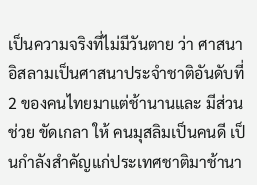เป็นความจริงที่ไม่มีวันตาย ว่า ศาสนาอิสลามเป็นศาสนาประจำชาติอันดับที่ 2 ของคนไทยมาแต่ช้านานและ มีส่วนช่วย ขัดเกลา ให้ คนมุสลิมเป็นคนดี เป็นกำลังสำคัญแก่ประเทศชาติมาช้านา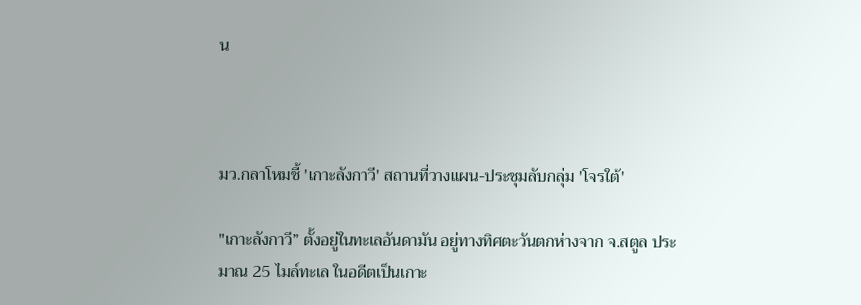น



มว.กลาโหมชี้ 'เกาะลังกาวี' สถานที่วางแผน-ประชุมลับกลุ่ม 'โจรใต้'

"เกาะลังกาวี” ตั้งอยู่ในทะเลอันดามัน อยู่ทางทิศตะวันตกห่างจาก จ.สตูล ประมาณ 25 ไมล์ทะเล ในอดีตเป็นเกาะ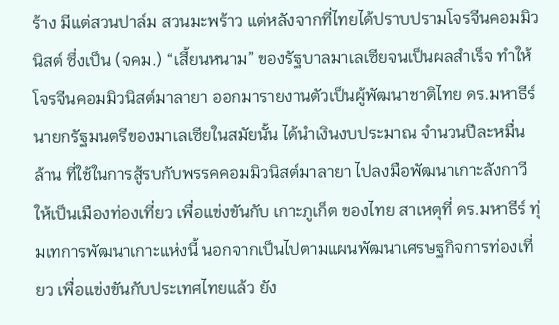ร้าง มีแต่สวนปาล์ม สวนมะพร้าว แต่หลังจากที่ไทยได้ปราบปรามโจรจีนคอมมิวนิสต์ ซึ่งเป็น (จคม.) “เสี้ยนหนาม” ของรัฐบาลมาเลเซียจนเป็นผลสำเร็จ ทำให้โจรจีนคอมมิวนิสต์มาลายา ออกมารายงานตัวเป็นผู้พัฒนาชาติไทย ดร.มหาธีร์ นายกรัฐมนตรีของมาเลเซียในสมัยนั้น ได้นำเงินงบประมาณ จำนวนปีละหมื่นล้าน ที่ใช้ในการสู้รบกับพรรคคอมมิวนิสต์มาลายา ไปลงมือพัฒนาเกาะลังกาวี ให้เป็นเมืองท่องเที่ยว เพื่อแข่งขันกับ เกาะภูเก็ต ของไทย สาเหตุที่ ดร.มหาธีร์ ทุ่มเทการพัฒนาเกาะแห่งนี้ นอกจากเป็นไปตามแผนพัฒนาเศรษฐกิจการท่องเที่ยว เพื่อแข่งขันกับประเทศไทยแล้ว ยัง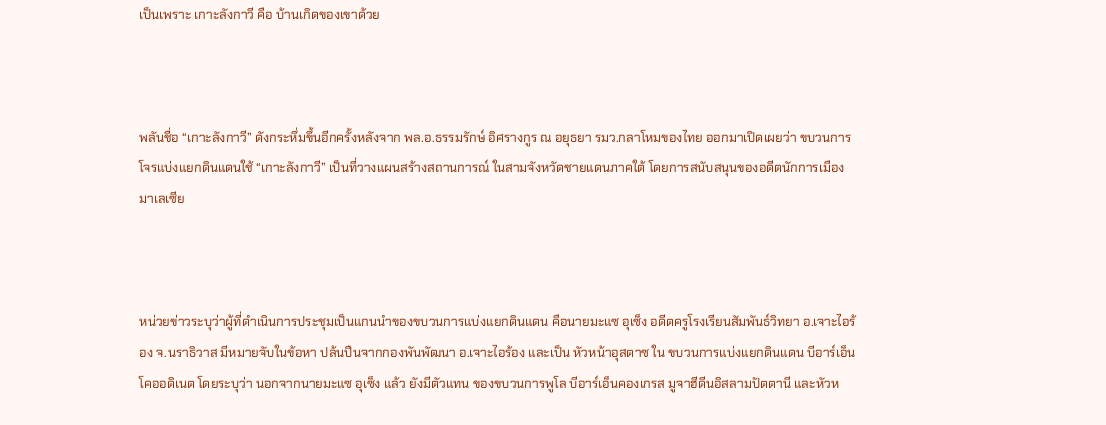เป็นเพราะ เกาะลังกาวี คือ บ้านเกิดของเขาด้วย



พลันชื่อ “เกาะลังกาวี” ดังกระหึ่มขึ้นอีกครั้งหลังจาก พล.อ.ธรรมรักษ์ อิศรางกูร ณ อยุธยา รมว.กลาโหมของไทย ออกมาเปิดเผยว่า ขบวนการโจรแบ่งแยกดินแดนใช้ “เกาะลังกาวี” เป็นที่วางแผนสร้างสถานการณ์ ในสามจังหวัดชายแดนภาคใต้ โดยการสนับสนุนของอดีตนักการเมืองมาเลเซีย



หน่วยข่าวระบุว่าผู้ที่ดำเนินการประชุมเป็นแกนนำของขบวนการแบ่งแยกดินแดน คือนายมะแซ อุเซ็ง อดีตครูโรงเรียนสัมพันธ์วิทยา อ.เจาะไอร้อง จ.นราธิวาส มีหมายจับในข้อหา ปล้นปืนจากกองพันพัฒนา อ.เจาะไอร้อง และเป็น หัวหน้าอุสตาซ ใน ขบวนการแบ่งแยกดินแดน บีอาร์เอ็น โคออดิเนต โดยระบุว่า นอกจากนายมะแซ อุเซ็ง แล้ว ยังมีตัวแทน ของขบวนการพูโล บีอาร์เอ็นคองเกรส มูจาฮีดีนอิสลามปัตตานี และหัวห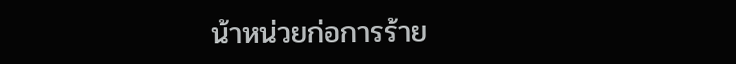น้าหน่วยก่อการร้าย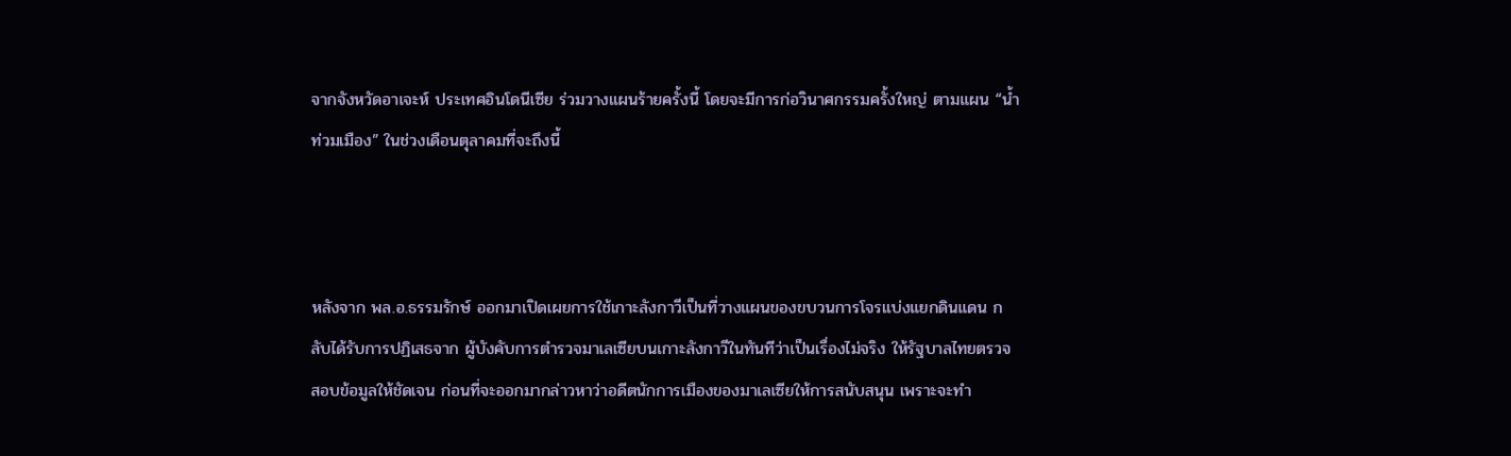จากจังหวัดอาเจะห์ ประเทศอินโดนีเซีย ร่วมวางแผนร้ายครั้งนี้ โดยจะมีการก่อวินาศกรรมครั้งใหญ่ ตามแผน “น้ำท่วมเมือง” ในช่วงเดือนตุลาคมที่จะถึงนี้



หลังจาก พล.อ.ธรรมรักษ์ ออกมาเปิดเผยการใช้เกาะลังกาวีเป็นที่วางแผนของขบวนการโจรแบ่งแยกดินแดน กลับได้รับการปฏิเสธจาก ผู้บังคับการตำรวจมาเลเซียบนเกาะลังกาวีในทันทีว่าเป็นเรื่องไม่จริง ให้รัฐบาลไทยตรวจสอบข้อมูลให้ชัดเจน ก่อนที่จะออกมากล่าวหาว่าอดีตนักการเมืองของมาเลเซียให้การสนับสนุน เพราะจะทำ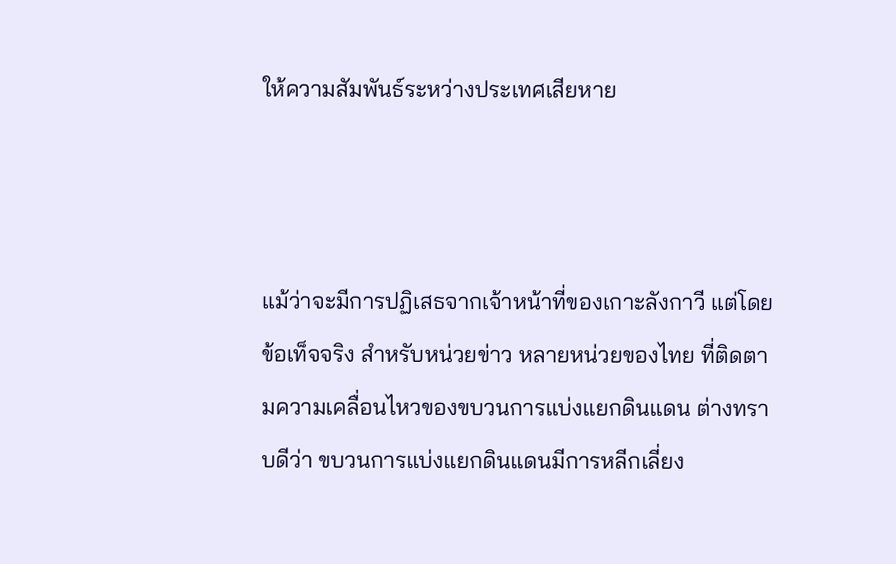ให้ความสัมพันธ์ระหว่างประเทศเสียหาย



แม้ว่าจะมีการปฏิเสธจากเจ้าหน้าที่ของเกาะลังกาวี แต่โดยข้อเท็จจริง สำหรับหน่วยข่าว หลายหน่วยของไทย ที่ติดตามความเคลื่อนไหวของขบวนการแบ่งแยกดินแดน ต่างทราบดีว่า ขบวนการแบ่งแยกดินแดนมีการหลีกเลี่ยง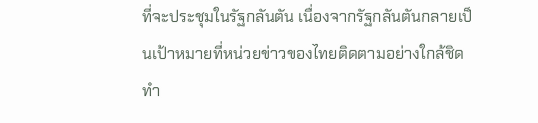ที่จะประชุมในรัฐกลันตัน เนื่องจากรัฐกลันตันกลายเป็นเป้าหมายที่หน่วยข่าวของไทยติดตามอย่างใกล้ชิด ทำ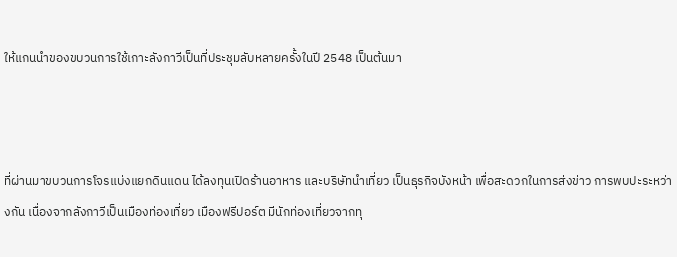ให้แกนนำของขบวนการใช้เกาะลังกาวีเป็นที่ประชุมลับหลายครั้งในปี 2548 เป็นต้นมา



ที่ผ่านมาขบวนการโจรแบ่งแยกดินแดน ได้ลงทุนเปิดร้านอาหาร และบริษัทนำเที่ยว เป็นธุรกิจบังหน้า เพื่อสะดวกในการส่งข่าว การพบปะระหว่างกัน เนื่องจากลังกาวีเป็นเมืองท่องเที่ยว เมืองฟรีปอร์ต มีนักท่องเที่ยวจากทุ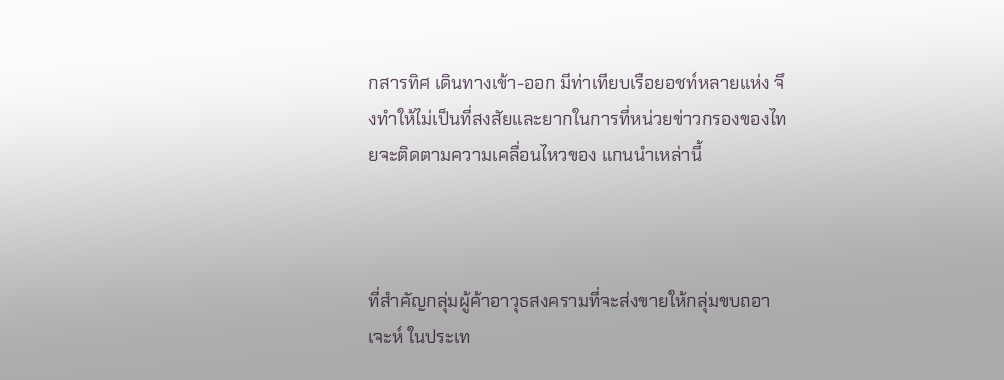กสารทิศ เดินทางเข้า-ออก มีท่าเทียบเรือยอชท์หลายแห่ง จึงทำให้ไม่เป็นที่สงสัยและยากในการที่หน่วยข่าวกรองของไทยจะติดตามความเคลื่อนไหวของ แกนนำเหล่านี้



ที่สำคัญกลุ่มผู้ค้าอาวุธสงครามที่จะส่งขายให้กลุ่มขบถอาเจะห์ ในประเท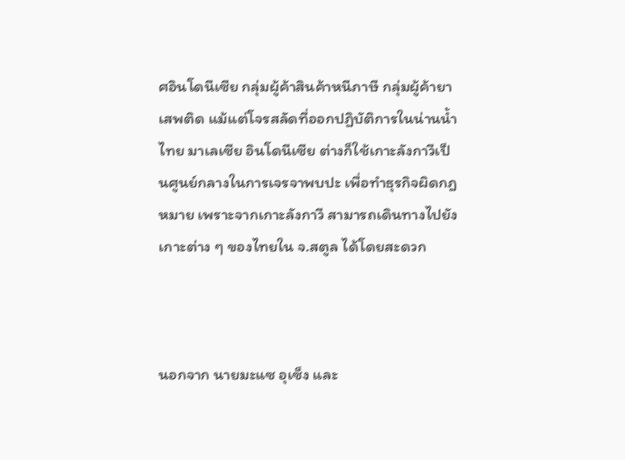ศอินโดนีเซีย กลุ่มผู้ค้าสินค้าหนีภาษี กลุ่มผู้ค้ายาเสพติด แม้แต่โจรสลัดที่ออกปฏิบัติการในน่านน้ำไทย มาเลเซีย อินโดนีเซีย ต่างก็ใช้เกาะลังกาวีเป็นศูนย์กลางในการเจรจาพบปะ เพื่อทำธุรกิจผิดกฎหมาย เพราะจากเกาะลังกาวี สามารถเดินทางไปยังเกาะต่าง ๆ ของไทยใน จ.สตูล ได้โดยสะดวก



นอกจาก นายมะแซ อุเซ็ง และ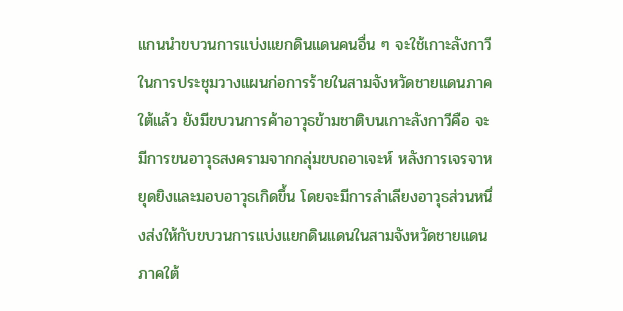แกนนำขบวนการแบ่งแยกดินแดนคนอื่น ๆ จะใช้เกาะลังกาวี ในการประชุมวางแผนก่อการร้ายในสามจังหวัดชายแดนภาคใต้แล้ว ยังมีขบวนการค้าอาวุธข้ามชาติบนเกาะลังกาวีคือ จะมีการขนอาวุธสงครามจากกลุ่มขบถอาเจะห์ หลังการเจรจาหยุดยิงและมอบอาวุธเกิดขึ้น โดยจะมีการลำเลียงอาวุธส่วนหนึ่งส่งให้กับขบวนการแบ่งแยกดินแดนในสามจังหวัดชายแดนภาคใต้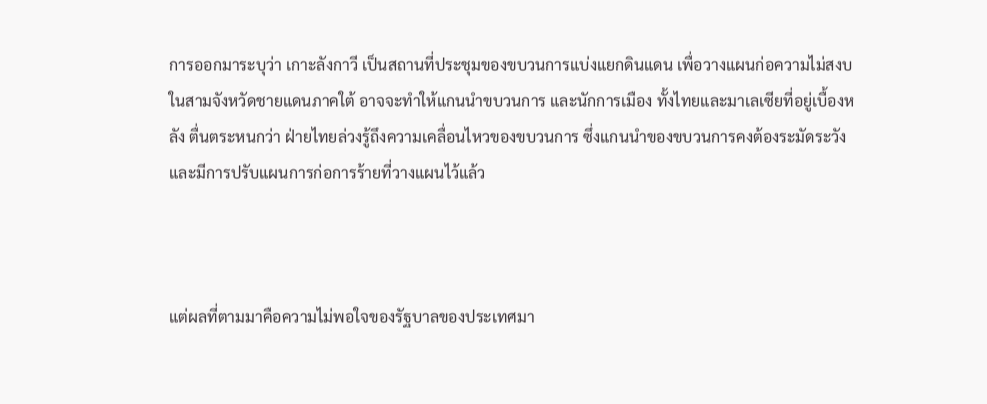การออกมาระบุว่า เกาะลังกาวี เป็นสถานที่ประชุมของขบวนการแบ่งแยกดินแดน เพื่อวางแผนก่อความไม่สงบในสามจังหวัดชายแดนภาคใต้ อาจจะทำให้แกนนำขบวนการ และนักการเมือง ทั้งไทยและมาเลเซียที่อยู่เบื้องหลัง ตื่นตระหนกว่า ฝ่ายไทยล่วงรู้ถึงความเคลื่อนไหวของขบวนการ ซึ่งแกนนำของขบวนการคงต้องระมัดระวัง และมีการปรับแผนการก่อการร้ายที่วางแผนไว้แล้ว



แต่ผลที่ตามมาคือความไม่พอใจของรัฐบาลของประเทศมา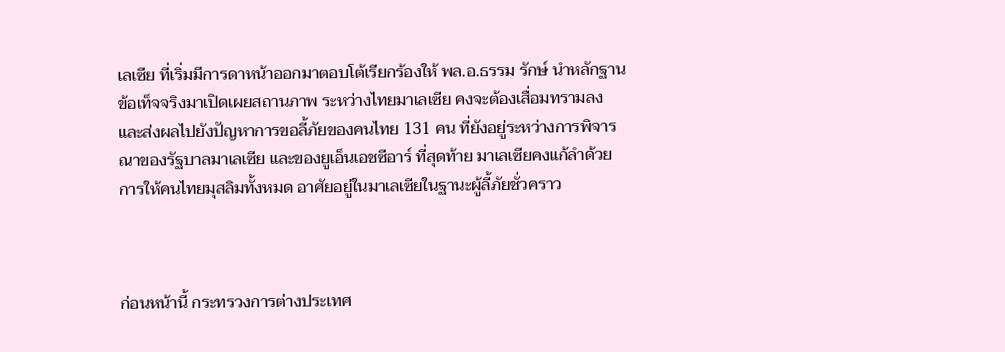เลเซีย ที่เริ่มมีการดาหน้าออกมาตอบโต้เรียกร้องให้ พล.อ.ธรรม รักษ์ นำหลักฐานข้อเท็จจริงมาเปิดเผยสถานภาพ ระหว่างไทยมาเลเซีย คงจะต้องเสื่อมทรามลง และส่งผลไปยังปัญหาการขอลี้ภัยของคนไทย 131 คน ที่ยังอยู่ระหว่างการพิจารณาของรัฐบาลมาเลเซีย และของยูเอ็นเอชซีอาร์ ที่สุดท้าย มาเลเซียคงแก้ลำด้วยการให้คนไทยมุสลิมทั้งหมด อาศัยอยู่ในมาเลเซียในฐานะผู้ลี้ภัยชั่วคราว



ก่อนหน้านี้ กระทรวงการต่างประเทศ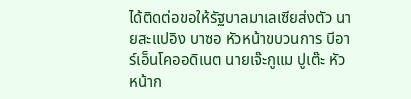ได้ติดต่อขอให้รัฐบาลมาเลเซียส่งตัว นายสะแปอิง บาซอ หัวหน้าขบวนการ บีอาร์เอ็นโคออดิเนต นายเจ๊ะกูแม ปูเต๊ะ หัวหน้าก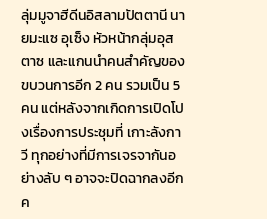ลุ่มมูจาฮีดีนอิสลามปัตตานี นายมะแซ อุเซ็ง หัวหน้ากลุ่มอุสตาซ และแกนนำคนสำคัญของขบวนการอีก 2 คน รวมเป็น 5 คน แต่หลังจากเกิดการเปิดโปงเรื่องการประชุมที่ เกาะลังกาวี ทุกอย่างที่มีการเจรจากันอย่างลับ ๆ อาจจะปิดฉากลงอีกค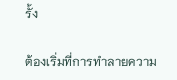รั้ง

ต้องเริ่มที่การทำลายความ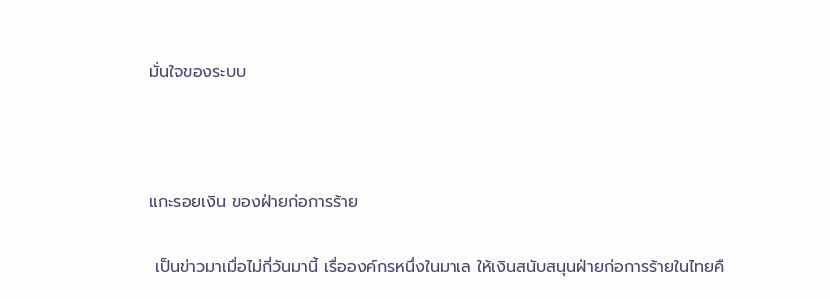มั่นใจของระบบ



แกะรอยเงิน ของฝ่ายก่อการร้าย

 เป็นข่าวมาเมื่อไม่กี่วันมานี้ เรื่อองค์กรหนึ่งในมาเล ให้เงินสนับสนุนฝ่ายก่อการร้ายในไทยคื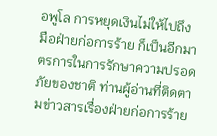อพูโล การหยุดเงินไม่ให้ไปถึงมือฝ่ายก่อการร้าย ก็เป็นอีกมาตรการในการรักษาความปรอดภัยของชาติ ท่านผู้อ่านที่ติดตามข่าวสารเรื่องฝ่ายก่อการร้าย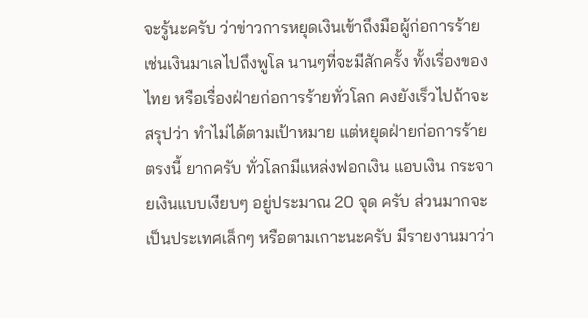จะรู้นะครับ ว่าข่าวการหยุดเงินเข้าถึงมือผู้ก่อการร้าย เช่นเงินมาเลไปถึงพูโล นานๆที่จะมีสักครั้ง ทั้งเรื่องของไทย หรือเรื่องฝ่ายก่อการร้ายทั่วโลก คงยังเร็วไปถ้าจะสรุปว่า ทำไม่ได้ตามเป้าหมาย แต่หยุดฝ่ายก่อการร้ายตรงนี้ ยากครับ ทั่วโลกมีแหล่งฟอกเงิน แอบเงิน กระจายเงินแบบเงียบๆ อยู่ประมาณ 20 จุด ครับ ส่วนมากจะเป็นประเทศเล็กๆ หรือตามเกาะนะครับ มีรายงานมาว่า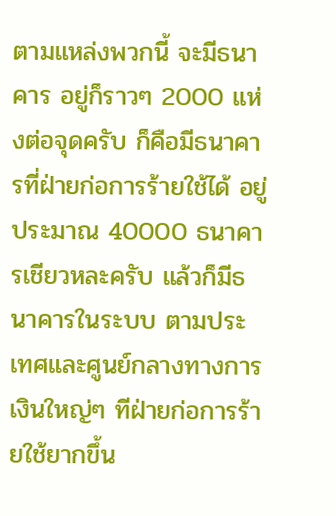ตามแหล่งพวกนี้ จะมีธนาคาร อยู่ก็ราวๆ 2000 แห่งต่อจุดครับ ก็คือมีธนาคารที่ฝ่ายก่อการร้ายใช้ได้ อยู่ประมาณ 40000 ธนาคารเชียวหละครับ แล้วก็มีธนาคารในระบบ ตามประเทศและศูนย์กลางทางการเงินใหญ่ๆ ทีฝ่ายก่อการร้ายใช้ยากขึ้น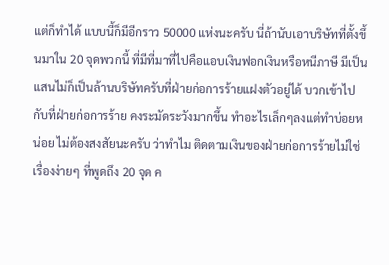แต่ก็ทำได้ แบบนี้ก็มีอีกราว 50000 แห่งนะครับ นี่ถ้านับเอาบริษัทที่ตั้งขึ้นมาใน 20 จุดพวกนี้ ที่มีที่มาที่ไปคือแอบเงินฟอกเงินหรือหนีภาษี มีเป็นแสนไม่ก็เป็นล้านบริษัทครับที่ฝ่ายก่อการร้ายแฝงตัวอยู่ได้ บวกเข้าไปกับที่ฝ่ายก่อการร้าย คงระมัดระวังมากขึ้น ทำอะไรเล็กๆลงแต่ทำบ่อยหน่อย ไม่ต้องสงสัยนะครับ ว่าทำไม ติดตามเงินของฝ่ายก่อการร้ายไม่ใช่เรื่องง่ายๆ ที่พูดถึง 20 จุด ค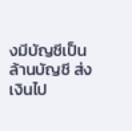งมีบัญชีเป็นล้านบัญชี ส่งเงินไป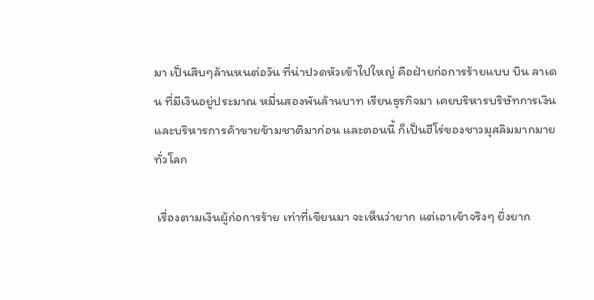มา เป็นสิบๆล้านหนต่อวัน ที่น่าปวดหัวเข้าไปใหญ่ คือฝ่ายก่อการร้ายแบบ บิน ลาเดน ที่มีเงินอยู่ประมาณ หมื่นสองพันล้านบาท เรียนธุรกิจมา เคยบริหารบริษัทการเงิน และบริหารการค้าขายข้ามชาติมาก่อน และตอนนี้ ก็เป็นฮีโร่ของชาวมุสลิมมากมายทั่วโลก

 เรื่องตามเงินผู้ก่อการร้าย เท่าที่เขียนมา จะเห็นว่ายาก แต่เอาเข้าจริงๆ ยิ่งยาก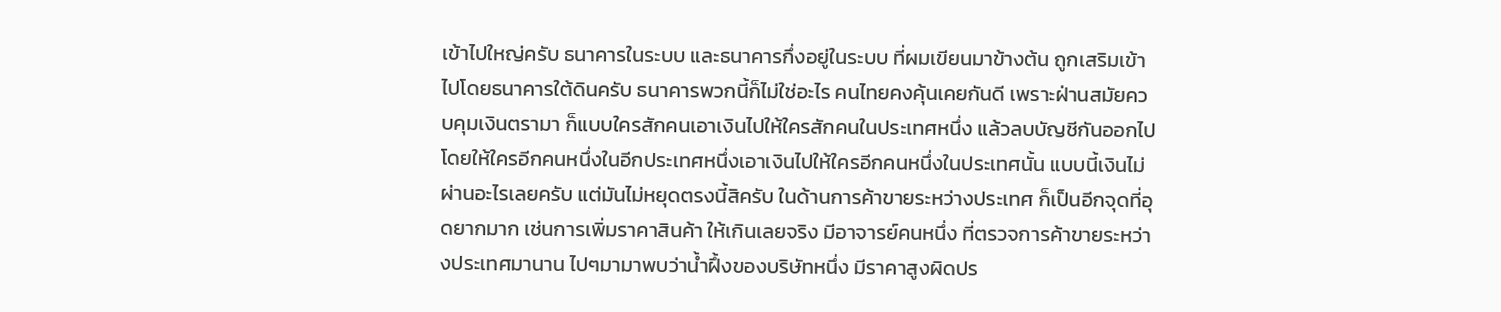เข้าไปใหญ่ครับ ธนาคารในระบบ และธนาคารกึ่งอยู่ในระบบ ที่ผมเขียนมาข้างต้น ถูกเสริมเข้าไปโดยธนาคารใต้ดินครับ ธนาคารพวกนี้ก็ไม่ใช่อะไร คนไทยคงคุ้นเคยกันดี เพราะฝ่านสมัยควบคุมเงินตรามา ก็แบบใครสักคนเอาเงินไปให้ใครสักคนในประเทศหนึ่ง แล้วลบบัญชีกันออกไป โดยให้ใครอีกคนหนึ่งในอีกประเทศหนึ่งเอาเงินไปให้ใครอีกคนหนึ่งในประเทศนั้น แบบนี้เงินไม่ผ่านอะไรเลยครับ แต่มันไม่หยุดตรงนี้สิครับ ในด้านการค้าขายระหว่างประเทศ ก็เป็นอีกจุดที่อุดยากมาก เช่นการเพิ่มราคาสินค้า ให้เกินเลยจริง มีอาจารย์คนหนึ่ง ที่ตรวจการค้าขายระหว่างประเทศมานาน ไปๆมามาพบว่าน้ำฝึ้งของบริษัทหนึ่ง มีราคาสูงผิดปร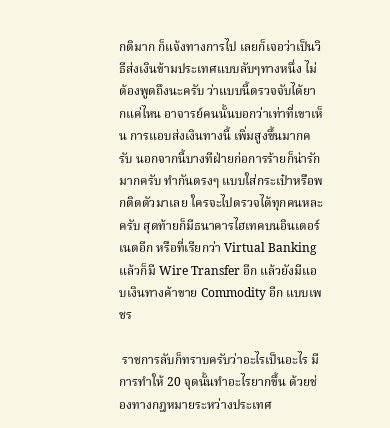กติมาก ก็แจ้งทางการไป เลยก็เจอว่าเป็นวิธีส่งเงินข้ามประเทศแบบลับๆทางหนึ่ง ไม่ต้องพูดถึงนะครับ ว่าแบบนี้ตรวจจับได้ยากแค่ไหน อาจารย์คนนั้นบอกว่าเท่าที่เขาเห็น การแอบส่งเงินทางนี้ เพิ่มสูงขึ้นมากครับ นอกจากนี้บางทีฝ่ายก่อการร้ายก็น่ารักมากครับ ทำกันตรงๆ แบบใส่กระเป๋าหรือพกติดตัวมาเลย ใครจะไปตรวจได้ทุกคนหละครับ สุดท้ายก็มีธนาคารไฮเทคบนอินเตอร์เนตอีก หรือที่เรียกว่า Virtual Banking แล้วก็มี Wire Transfer อีก แล้วยังมีแอบเงินทางค้าขาย Commodity อีก แบบเพชร

 ราชการลับก็ทราบครับว่าอะไรเป็นอะไร มีการทำให้ 20 จุดนั้นทำอะไรยากขึ้น ด้วยช่องทางกฎหมายระหว่างประเทศ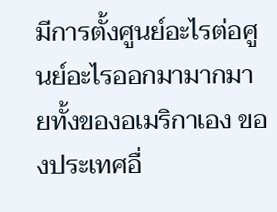มีการตั้งศูนย์อะไรต่อศูนย์อะไรออกมามากมายทั้งของอเมริกาเอง ของประเทศอื่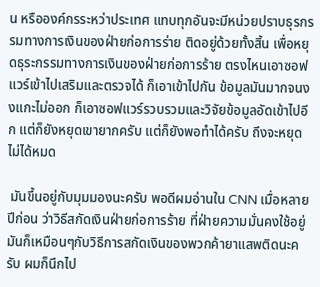น หรือองค์กรระหว่าประเทศ แทบทุกอันจะมีหน่วยปราบธุรกรรมทางการเงินของฝ่ายก่อการร่าย ติดอยู่ด้วยทั้งสิ้น เพื่อหยุดธุระกรรมทางการเงินของฝ่ายก่อการร้าย ตรงไหนเอาซอฟแวร์เข้าไปเสริมและตรวจได้ ก็เอาเข้าไปกัน ข้อมูลมันมากจนงงแกะไม่ออก ก็เอาซอฟแวร์รวบรวมและวิจัยข้อมูลอัดเข้าไปอีก แต่ก็ยังหยุดเขายากครับ แต่ก็ยังพอทำได้ครับ ถึงจะหยุดไม่ได้หมด

 มันขึ้นอยู่กับมุมมองนะครับ พอดีผมอ่านใน CNN เมื่อหลายปีก่อน ว่าวิธีสกัดเงินฝ่ายก่อการร้าย ที่ฝ่ายความมั่นคงใช้อยู่ มันก็เหมือนๆกับวิธีการสกัดเงินของพวกค้ายาแสพติดนะครับ ผมก็นึกไป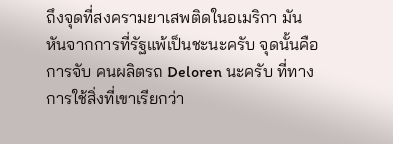ถึงจุดที่สงครามยาเสพติดในอเมริกา มันหันจากการที่รัฐแพ้เป็นชะนะครับ จุดนั้นคือการจับ คนผลิตรถ Deloren นะครับ ที่ทางการใช้สิ่งที่เขาเรียกว่า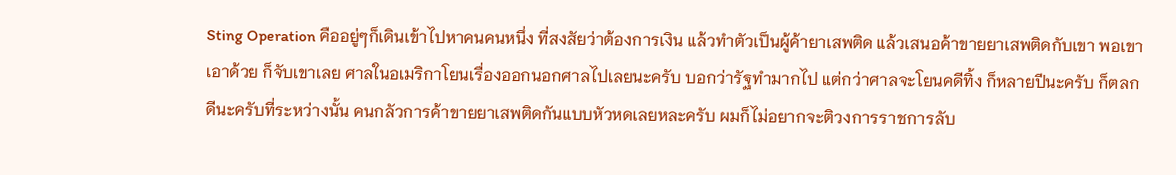Sting Operation คืออยู่ๆก็เดินเข้าไปหาคนคนหนึ่ง ที่สงสัยว่าต้องการเงิน แล้วทำตัวเป็นผู้ค้ายาเสพติด แล้วเสนอค้าขายยาเสพติดกับเขา พอเขาเอาด้วย ก็จับเขาเลย ศาลในอเมริกาโยนเรื่องออกนอกศาลไปเลยนะครับ บอกว่ารัฐทำมากไป แต่กว่าศาลจะโยนคดีทิ้ง ก็หลายปีนะครับ ก็ตลกดีนะครับที่ระหว่างนั้น คนกลัวการค้าขายยาเสพติดกันแบบหัวหดเลยหละครับ ผมก็ไม่อยากจะติวงการราชการลับ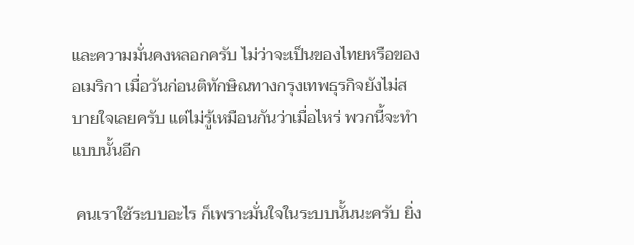และความมั่นคงหลอกครับ ไม่ว่าจะเป็นของไทยหรือของอเมริกา เมื่อวันก่อนติทักษิณทางกรุงเทพธุรกิจยังไม่สบายใจเลยครับ แต่ไม่รู้เหมือนกันว่าเมื่อไหร่ พวกนี้จะทำแบบนั้นอีก

 คนเราใช้ระบบอะไร ก็เพราะมั่นใจในระบบนั้นนะครับ ยิ่ง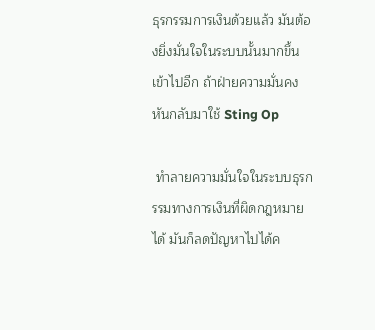ธุรกรรมการเงินด้วยแล้ว มันต้องยิ่งมั่นใจในระบบนั้นมากขึ้นเข้าไปอีก ถ้าฝ่ายความมั่นคง หันกลับมาใช้ Sting Op

 ทำลายความมั่นใจในระบบธุรกรรมทางการเงินที่ผิดกฎหมายได้ มันก็ลดปัญหาไปได้ค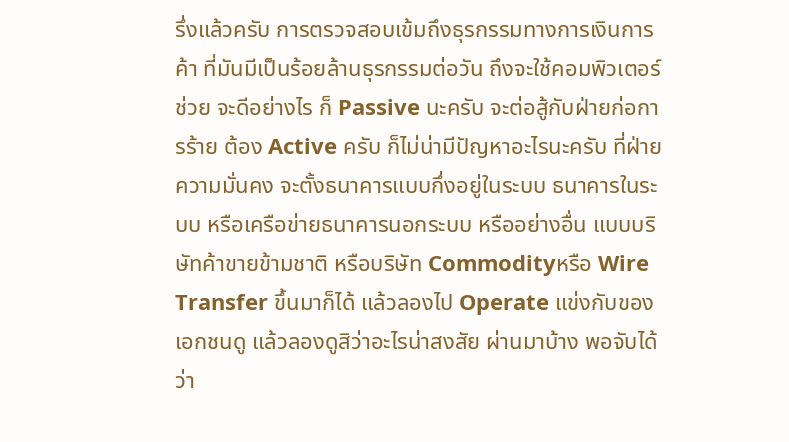รึ่งแล้วครับ การตรวจสอบเข้มถึงธุรกรรมทางการเงินการค้า ที่มันมีเป็นร้อยล้านธุรกรรมต่อวัน ถึงจะใช้คอมพิวเตอร์ช่วย จะดีอย่างไร ก็ Passive นะครับ จะต่อสู้กับฝ่ายก่อการร้าย ต้อง Active ครับ ก็ไม่น่ามีปัญหาอะไรนะครับ ที่ฝ่ายความมั่นคง จะตั้งธนาคารแบบกึ่งอยู่ในระบบ ธนาคารในระบบ หรือเครือข่ายธนาคารนอกระบบ หรืออย่างอื่น แบบบริษัทค้าขายข้ามชาติ หรือบริษัท Commodityหรือ Wire Transfer ขึ้นมาก็ได้ แล้วลองไป Operate แข่งกับของเอกชนดู แล้วลองดูสิว่าอะไรน่าสงสัย ผ่านมาบ้าง พอจับได้ว่า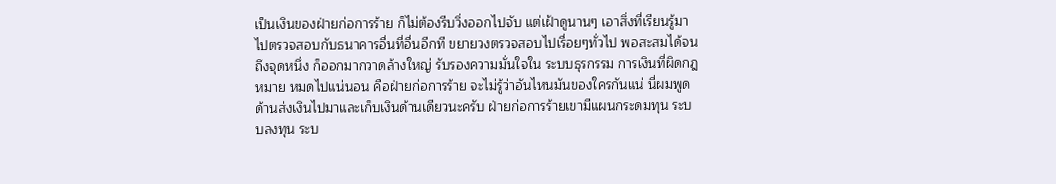เป็นเงินของฝ่ายก่อการร้าย ก็ไม่ต้องรีบวิ่งออกไปจับ แต่เฝ้าดูนานๆ เอาสิ่งที่เรียนรู้มา ไปตรวจสอบกับธนาคารอื่นที่อื่นอีกที ขยายวงตรวจสอบไปเรื่อยๆทั่วไป พอสะสมได้จนถึงจุดหนึ่ง ก็ออกมากวาดล้างใหญ่ รับรองความมั่นใจใน ระบบธุรกรรม การเงินที่ผิดกฎหมาย หมดไปแน่นอน คือฝ่ายก่อการร้าย จะไม่รู้ว่าอันไหนมันของใครกันแน่ นี่ผมพูดด้านส่งเงินไปมาและเก็บเงินด้านเดียวนะครับ ฝ่ายก่อการร้ายเขามีแผนกระดมทุน ระบบลงทุน ระบ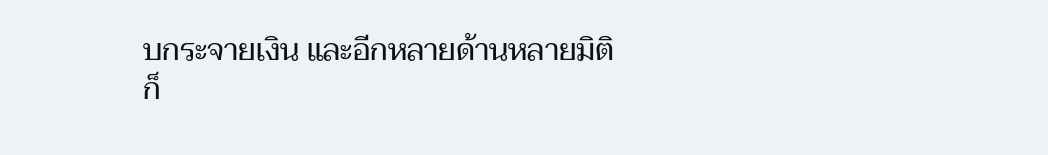บกระจายเงิน และอีกหลายด้านหลายมิติ ก็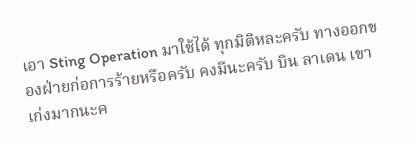เอา Sting Operation มาใช้ได้ ทุกมิติหละครับ ทางออกของฝ่ายก่อการร้ายหรือครับ คงมีนะครับ บิน ลาเดน เขาเก่งมากนะค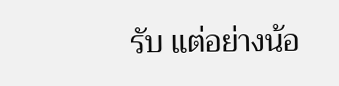รับ แต่อย่างน้อ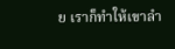ย เราก็ทำให้เขาลำ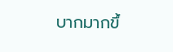บากมากขึ้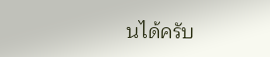นได้ครับ